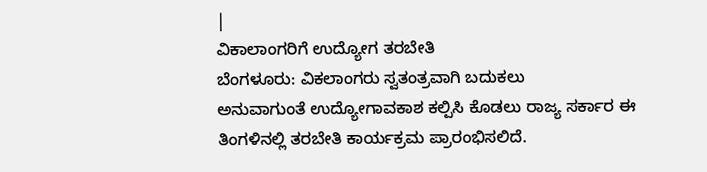|
ವಿಕಾಲಾಂಗರಿಗೆ ಉದ್ಯೋಗ ತರಬೇತಿ
ಬೆಂಗಳೂರು: ವಿಕಲಾಂಗರು ಸ್ವತಂತ್ರವಾಗಿ ಬದುಕಲು
ಅನುವಾಗುಂತೆ ಉದ್ಯೋಗಾವಕಾಶ ಕಲ್ಪಿಸಿ ಕೊಡಲು ರಾಜ್ಯ ಸರ್ಕಾರ ಈ
ತಿಂಗಳಿನಲ್ಲಿ ತರಬೇತಿ ಕಾರ್ಯಕ್ರಮ ಪ್ರಾರಂಭಿಸಲಿದೆ.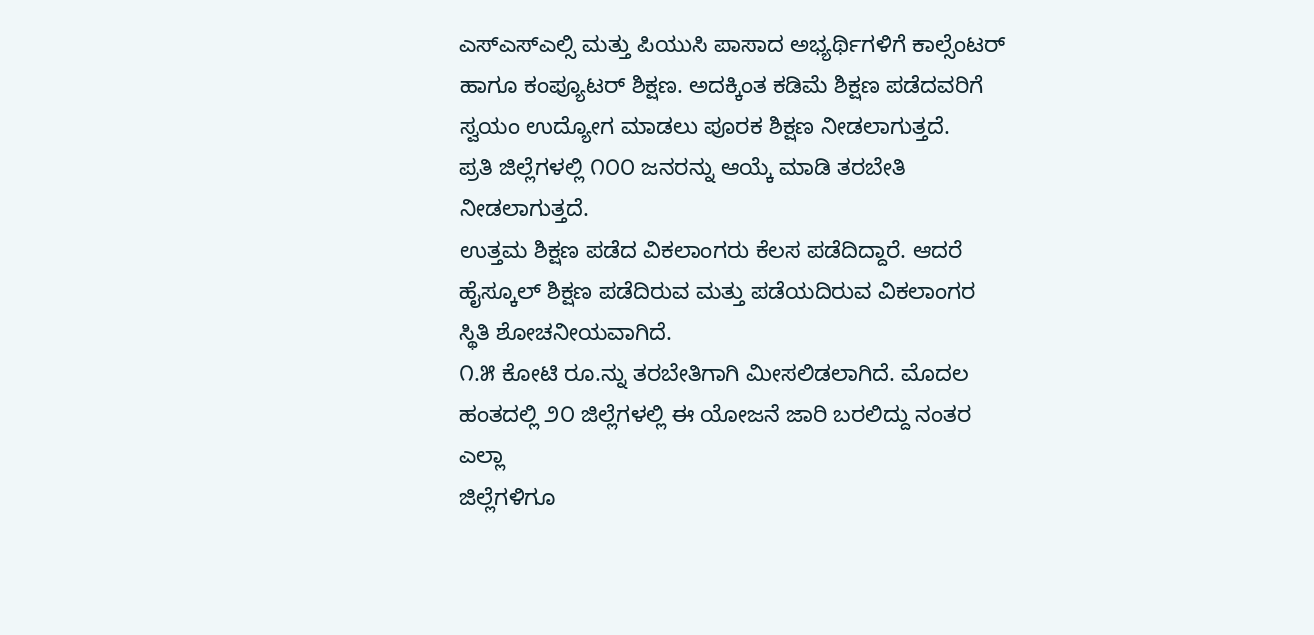ಎಸ್ಎಸ್ಎಲ್ಸಿ ಮತ್ತು ಪಿಯುಸಿ ಪಾಸಾದ ಅಭ್ಯರ್ಥಿಗಳಿಗೆ ಕಾಲ್ಸೆಂಟರ್
ಹಾಗೂ ಕಂಪ್ಯೂಟರ್ ಶಿಕ್ಷಣ. ಅದಕ್ಕಿಂತ ಕಡಿಮೆ ಶಿಕ್ಷಣ ಪಡೆದವರಿಗೆ
ಸ್ವಯಂ ಉದ್ಯೋಗ ಮಾಡಲು ಪೂರಕ ಶಿಕ್ಷಣ ನೀಡಲಾಗುತ್ತದೆ.
ಪ್ರತಿ ಜಿಲ್ಲೆಗಳಲ್ಲಿ ೧೦೦ ಜನರನ್ನು ಆಯ್ಕೆ ಮಾಡಿ ತರಬೇತಿ
ನೀಡಲಾಗುತ್ತದೆ.
ಉತ್ತಮ ಶಿಕ್ಷಣ ಪಡೆದ ವಿಕಲಾಂಗರು ಕೆಲಸ ಪಡೆದಿದ್ದಾರೆ. ಆದರೆ
ಹೈಸ್ಕೂಲ್ ಶಿಕ್ಷಣ ಪಡೆದಿರುವ ಮತ್ತು ಪಡೆಯದಿರುವ ವಿಕಲಾಂಗರ
ಸ್ಥಿತಿ ಶೋಚನೀಯವಾಗಿದೆ.
೧.೫ ಕೋಟಿ ರೂ.ನ್ನು ತರಬೇತಿಗಾಗಿ ಮೀಸಲಿಡಲಾಗಿದೆ. ಮೊದಲ
ಹಂತದಲ್ಲಿ ೨೦ ಜಿಲ್ಲೆಗಳಲ್ಲಿ ಈ ಯೋಜನೆ ಜಾರಿ ಬರಲಿದ್ದು ನಂತರ ಎಲ್ಲಾ
ಜಿಲ್ಲೆಗಳಿಗೂ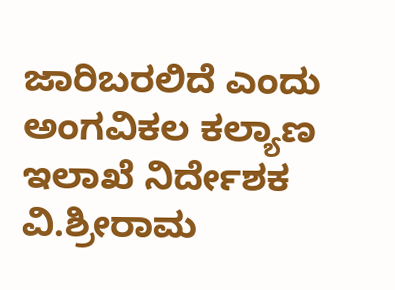ಜಾರಿಬರಲಿದೆ ಎಂದು ಅಂಗವಿಕಲ ಕಲ್ಯಾಣ ಇಲಾಖೆ ನಿರ್ದೇಶಕ
ವಿ.ಶ್ರೀರಾಮ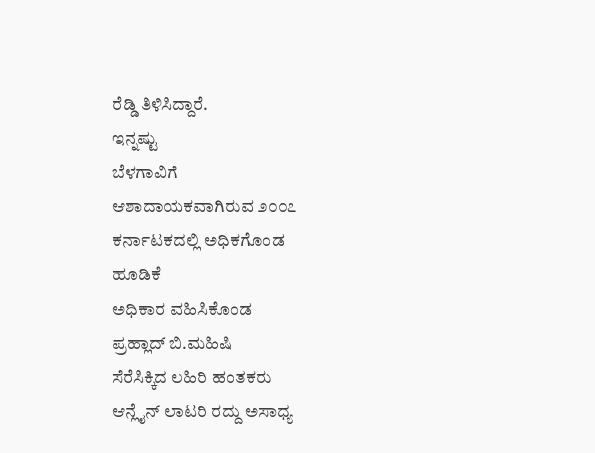ರೆಡ್ಡಿ ತಿಳಿಸಿದ್ದಾರೆ.
ಇನ್ನಷ್ಟು
ಬೆಳಗಾವಿಗೆ
ಆಶಾದಾಯಕವಾಗಿರುವ ೨೦೦೭
ಕರ್ನಾಟಕದಲ್ಲಿ ಅಧಿಕಗೊಂಡ
ಹೂಡಿಕೆ
ಅಧಿಕಾರ ವಹಿಸಿಕೊಂಡ
ಪ್ರಹ್ಲಾದ್ ಬಿ.ಮಹಿಷಿ
ಸೆರೆಸಿಕ್ಕಿದ ಲಹಿರಿ ಹಂತಕರು
ಆನ್ಲೈನ್ ಲಾಟರಿ ರದ್ದು ಅಸಾಧ್ಯ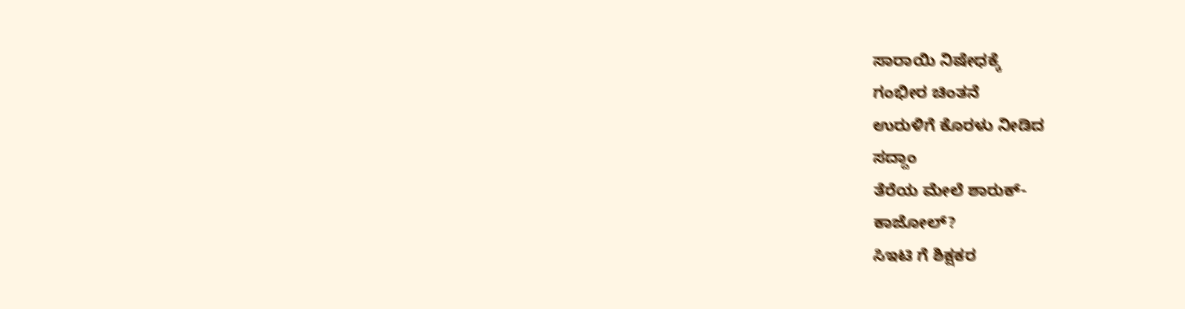ಸಾರಾಯಿ ನಿಷೇಧಕ್ಕೆ
ಗಂಭೀರ ಚಿಂತನೆ
ಉರುಳಿಗೆ ಕೊರಳು ನೀಡಿದ
ಸದ್ದಾಂ
ತೆರೆಯ ಮೇಲೆ ಶಾರುಕ್-
ಕಾಜೋಲ್?
ಸಿಇಟಿ ಗೆ ಶಿಕ್ಷಕರ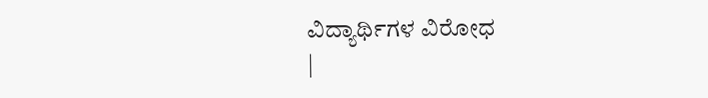ವಿದ್ಯಾರ್ಥಿಗಳ ವಿರೋಧ
|